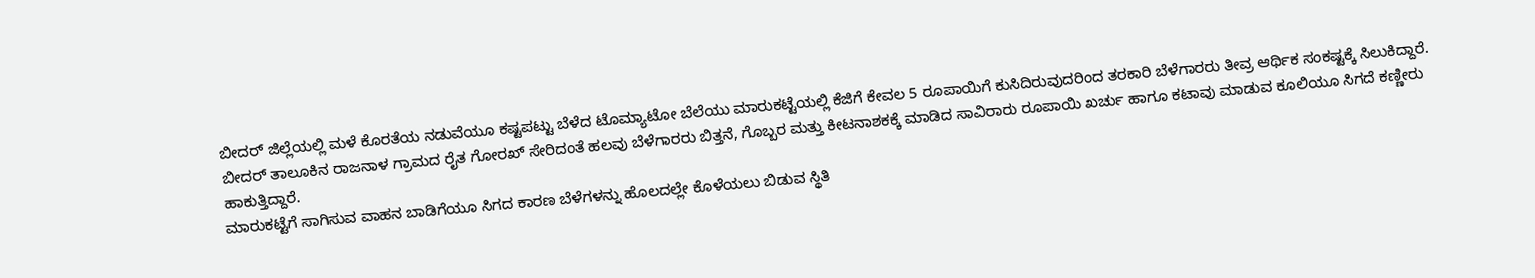ಬೀದರ್ ಜಿಲ್ಲೆಯಲ್ಲಿ ಮಳೆ ಕೊರತೆಯ ನಡುವೆಯೂ ಕಷ್ಟಪಟ್ಟು ಬೆಳೆದ ಟೊಮ್ಯಾಟೋ ಬೆಲೆಯು ಮಾರುಕಟ್ಟೆಯಲ್ಲಿ ಕೆಜಿಗೆ ಕೇವಲ 5 ರೂಪಾಯಿಗೆ ಕುಸಿದಿರುವುದರಿಂದ ತರಕಾರಿ ಬೆಳೆಗಾರರು ತೀವ್ರ ಆರ್ಥಿಕ ಸಂಕಷ್ಟಕ್ಕೆ ಸಿಲುಕಿದ್ದಾರೆ.
ಬೀದರ್ ತಾಲೂಕಿನ ರಾಜನಾಳ ಗ್ರಾಮದ ರೈತ ಗೋರಖ್ ಸೇರಿದಂತೆ ಹಲವು ಬೆಳೆಗಾರರು ಬಿತ್ತನೆ, ಗೊಬ್ಬರ ಮತ್ತು ಕೀಟನಾಶಕಕ್ಕೆ ಮಾಡಿದ ಸಾವಿರಾರು ರೂಪಾಯಿ ಖರ್ಚು ಹಾಗೂ ಕಟಾವು ಮಾಡುವ ಕೂಲಿಯೂ ಸಿಗದೆ ಕಣ್ಣೀರು ಹಾಕುತ್ತಿದ್ದಾರೆ.
ಮಾರುಕಟ್ಟೆಗೆ ಸಾಗಿಸುವ ವಾಹನ ಬಾಡಿಗೆಯೂ ಸಿಗದ ಕಾರಣ ಬೆಳೆಗಳನ್ನು ಹೊಲದಲ್ಲೇ ಕೊಳೆಯಲು ಬಿಡುವ ಸ್ಥಿತಿ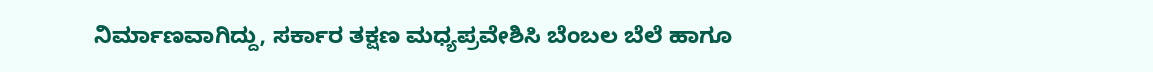ನಿರ್ಮಾಣವಾಗಿದ್ದು, ಸರ್ಕಾರ ತಕ್ಷಣ ಮಧ್ಯಪ್ರವೇಶಿಸಿ ಬೆಂಬಲ ಬೆಲೆ ಹಾಗೂ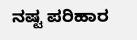ನಷ್ಟ ಪರಿಹಾರ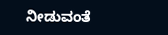ನೀಡುವಂತೆ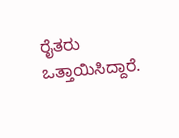ರೈತರು ಒತ್ತಾಯಿಸಿದ್ದಾರೆ.